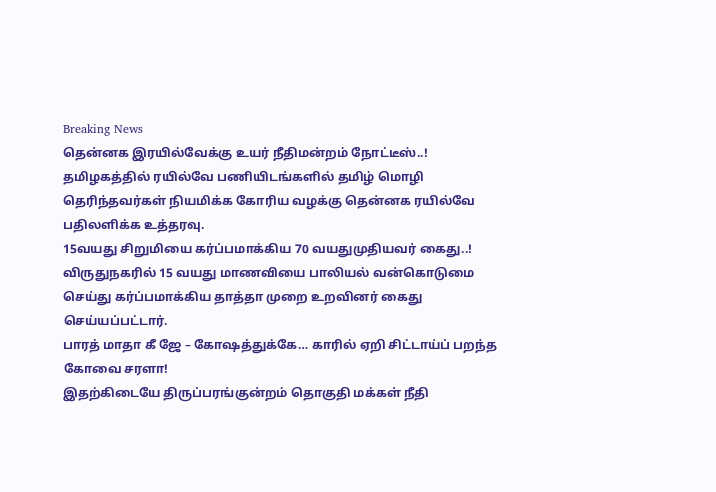Breaking News
தென்னக இரயில்வேக்கு உயர் நீதிமன்றம் நோட்டீஸ்..!
தமிழகத்தில் ரயில்வே பணியிடங்களில் தமிழ் மொழி தெரிந்தவர்கள் நியமிக்க கோரிய வழக்கு தென்னக ரயில்வே பதிலளிக்க உத்தரவு.
15வயது சிறுமியை கர்ப்பமாக்கிய 70 வயதுமுதியவர் கைது..!
விருதுநகரில் 15 வயது மாணவியை பாலியல் வன்கொடுமை செய்து கர்ப்பமாக்கிய தாத்தா முறை உறவினர் கைது செய்யப்பட்டார்.
பாரத் மாதா கீ ஜே – கோஷத்துக்கே… காரில் ஏறி சிட்டாய்ப் பறந்த கோவை சரளா!
இதற்கிடையே திருப்பரங்குன்றம் தொகுதி மக்கள் நீதி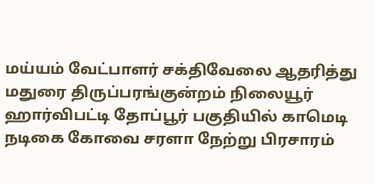மய்யம் வேட்பாளர் சக்திவேலை ஆதரித்து மதுரை திருப்பரங்குன்றம் நிலையூர் ஹார்விபட்டி தோப்பூர் பகுதியில் காமெடி நடிகை கோவை சரளா நேற்று பிரசாரம்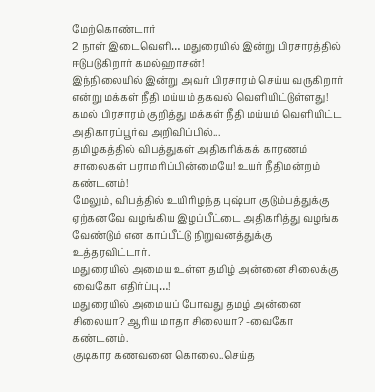மேற்கொண்டார்
2 நாள் இடைவெளி… மதுரையில் இன்று பிரசாரத்தில் ஈடுபடுகிறார் கமல்ஹாசன்!
இந்நிலையில் இன்று அவர் பிரசாரம் செய்ய வருகிறார் என்று மக்கள் நீதி மய்யம் தகவல் வெளியிட்டுள்ளது! கமல் பிரசாரம் குறித்து மக்கள் நீதி மய்யம் வெளியிட்ட அதிகாரப்பூர்வ அறிவிப்பில்...
தமிழகத்தில் விபத்துகள் அதிகரிக்கக் காரணம் சாலைகள் பராமரிப்பின்மையே! உயர் நீதிமன்றம் கண்டனம்!
மேலும், விபத்தில் உயிரிழந்த புஷ்பா குடும்பத்துக்கு ஏற்கனவே வழங்கிய இழப்பீட்டை அதிகரித்து வழங்க வேண்டும் என காப்பீட்டு நிறுவனத்துக்கு உத்தரவிட்டார்.
மதுரையில் அமைய உள்ள தமிழ் அன்னை சிலைக்கு வைகோ எதிர்ப்பு…!
மதுரையில் அமையப் போவது தமழ் அன்னை சிலையா? ஆரிய மாதா சிலையா? -வைகோ கண்டனம்.
குடிகார கணவனை கொலை..செய்த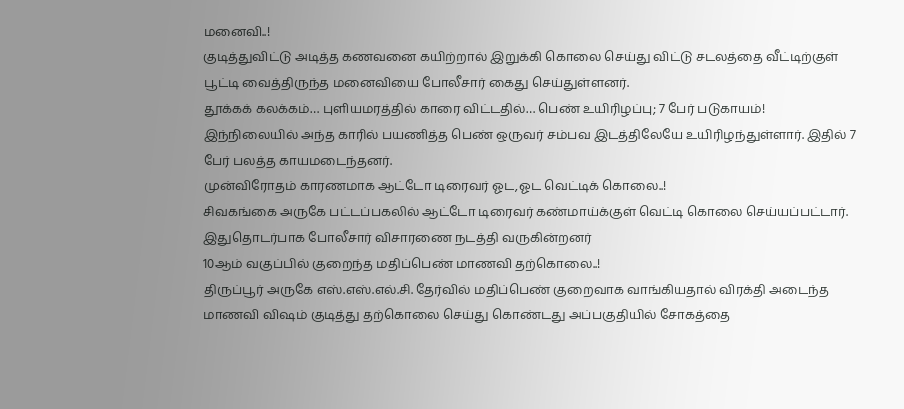மனைவி..!
குடித்துவிட்டு அடித்த கணவனை கயிற்றால் இறுக்கி கொலை செய்து விட்டு சடலத்தை வீட்டிற்குள் பூட்டி வைத்திருந்த மனைவியை போலீசார் கைது செய்துள்ளனர்.
தூக்கக் கலக்கம்… புளியமரத்தில் காரை விட்டதில்… பெண் உயிரிழப்பு; 7 பேர் படுகாயம்!
இந்நிலையில் அந்த காரில் பயணித்த பெண் ஒருவர் சம்பவ இடத்திலேயே உயிரிழந்துள்ளார். இதில் 7 பேர் பலத்த காயமடைந்தனர்.
முன்விரோதம் காரணமாக ஆட்டோ டிரைவர் ஓட,ஓட வெட்டிக் கொலை..!
சிவகங்கை அருகே பட்டப்பகலில் ஆட்டோ டிரைவர் கண்மாய்க்குள் வெட்டி கொலை செய்யப்பட்டார். இதுதொடர்பாக போலீசார் விசாரணை நடத்தி வருகின்றனர்
10ஆம் வகுப்பில் குறைந்த மதிப்பெண் மாணவி தற்கொலை..!
திருப்பூர் அருகே எஸ்.எஸ்.எல்.சி. தேர்வில் மதிப்பெண் குறைவாக வாங்கியதால் விரக்தி அடைந்த மாணவி விஷம் குடித்து தற்கொலை செய்து கொண்டது அப்பகுதியில் சோகத்தை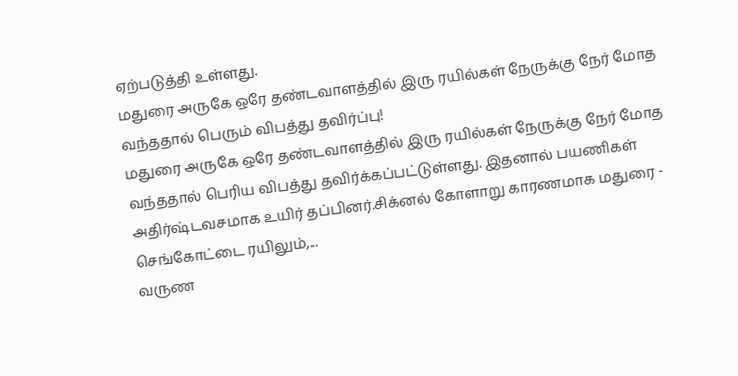ஏற்படுத்தி உள்ளது.
மதுரை அருகே ஒரே தண்டவாளத்தில் இரு ரயில்கள் நேருக்கு நேர் மோத வந்ததால் பெரும் விபத்து தவிர்ப்பு!
மதுரை அருகே ஒரே தண்டவாளத்தில் இரு ரயில்கள் நேருக்கு நேர் மோத வந்ததால் பெரிய விபத்து தவிர்க்கப்பட்டுள்ளது. இதனால் பயணிகள் அதிர்ஷ்டவசமாக உயிர் தப்பினர்.சிக்னல் கோளாறு காரணமாக மதுரை - செங்கோட்டை ரயிலும்,...
வருண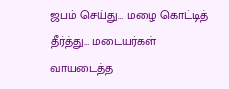ஜபம் செய்து… மழை கொட்டித் தீர்த்து… மடையர்கள் வாயடைத்த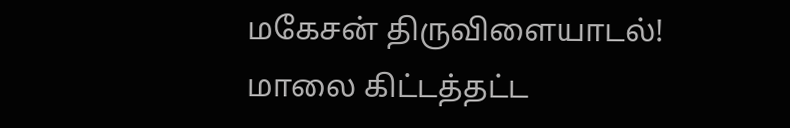மகேசன் திருவிளையாடல்!
மாலை கிட்டத்தட்ட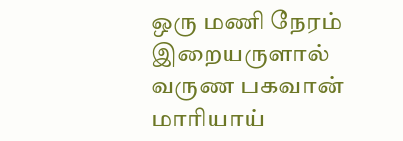ஒரு மணி நேரம் இறையருளால் வருண பகவான் மாரியாய்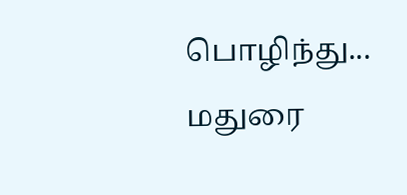பொழிந்து... மதுரை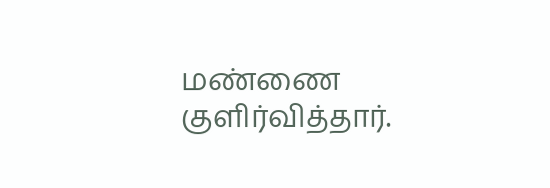மண்ணை குளிர்வித்தார்.